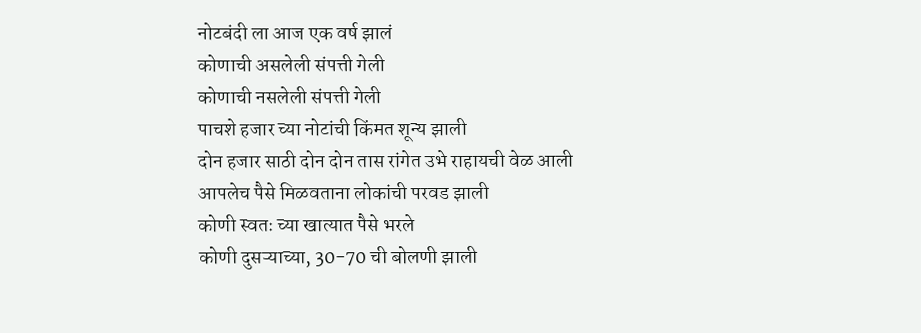नोटबंदी ला आज एक वर्ष झालं
कोणाची असलेली संपत्ती गेली
कोणाची नसलेली संपत्ती गेली
पाचशे हजार च्या नोटांची किंमत शून्य झाली
दोन हजार साठी दोन दोन तास रांगेत उभे राहायची वेळ आली
आपलेच पैसे मिळवताना लोकांची परवड झाली
कोणी स्वतः च्या खात्यात पैसे भरले
कोणी दुसऱ्याच्या, 30-70 ची बोलणी झाली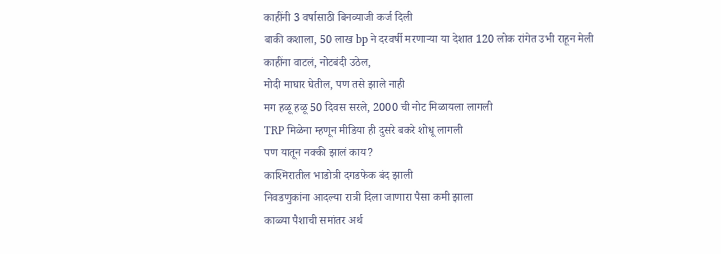काहींनी 3 वर्षासाठी बिनव्याजी कर्ज दिली
बाकी कशाला, 50 लाख bp ने दरवर्षी मरणाऱ्या या देशात 120 लोक रांगेत उभी राहून मेली
काहींना वाटलं, नोटबंदी उठेल,
मोदी माघार घेतील, पण तसे झाले नाही
मग हळू हळू 50 दिवस सरले, 2000 ची नोट मिळायला लागली
TRP मिळेना म्हणून मीडिया ही दुसरे बकरे शोधू लागली
पण यातून नक्की झालं काय?
काश्मिरातील भाडोत्री दगडफेक बंद झाली
निवडणुकांना आदल्या रात्री दिला जाणारा पैसा कमी झाला
काळ्या पैशाची समांतर अर्थ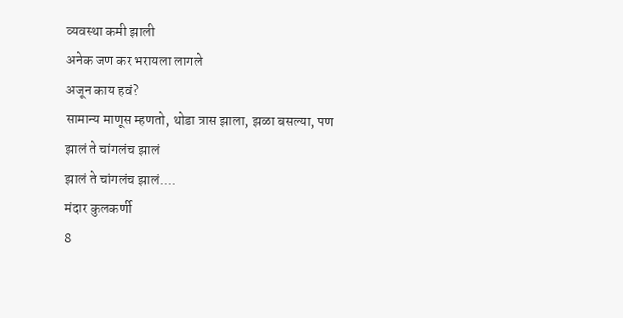व्यवस्था कमी झाली
अनेक जण कर भरायला लागले
अजून काय हवं?
सामान्य माणूस म्हणतो, थोडा त्रास झाला, झळा बसल्या, पण
झालं ते चांगलंच झालं
झालं ते चांगलंच झालं....
मंदार कुलकर्णी
8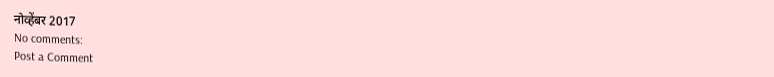नोव्हेंबर 2017
No comments:
Post a Comment